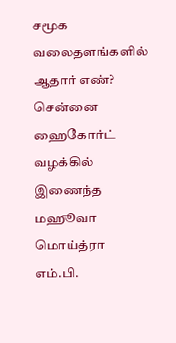சமூக வலைதளங்களில் ஆதார் எண்? சென்னை ஹைகோர்ட் வழக்கில் இணைந்த மஹூவா மொய்த்ரா எம்.பி.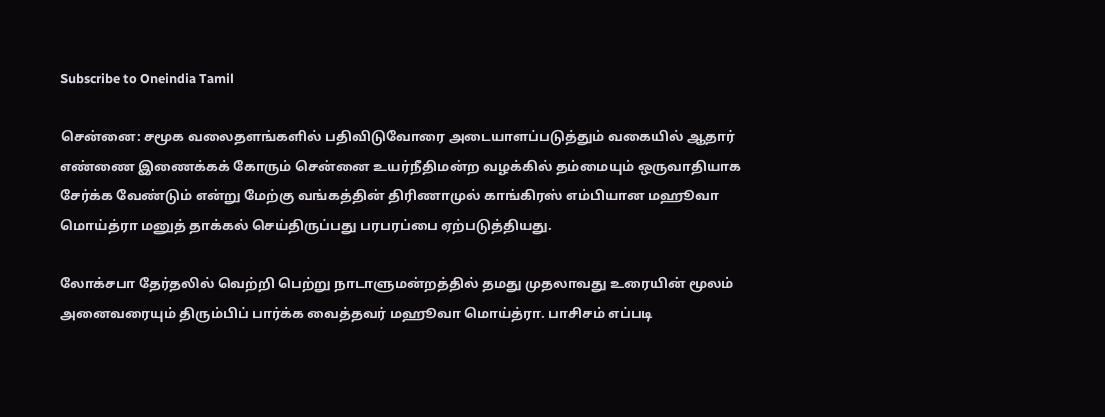Subscribe to Oneindia Tamil

சென்னை: சமூக வலைதளங்களில் பதிவிடுவோரை அடையாளப்படுத்தும் வகையில் ஆதார் எண்ணை இணைக்கக் கோரும் சென்னை உயர்நீதிமன்ற வழக்கில் தம்மையும் ஒருவாதியாக சேர்க்க வேண்டும் என்று மேற்கு வங்கத்தின் திரிணாமுல் காங்கிரஸ் எம்பியான மஹூவா மொய்த்ரா மனுத் தாக்கல் செய்திருப்பது பரபரப்பை ஏற்படுத்தியது.

லோக்சபா தேர்தலில் வெற்றி பெற்று நாடாளுமன்றத்தில் தமது முதலாவது உரையின் மூலம் அனைவரையும் திரும்பிப் பார்க்க வைத்தவர் மஹூவா மொய்த்ரா. பாசிசம் எப்படி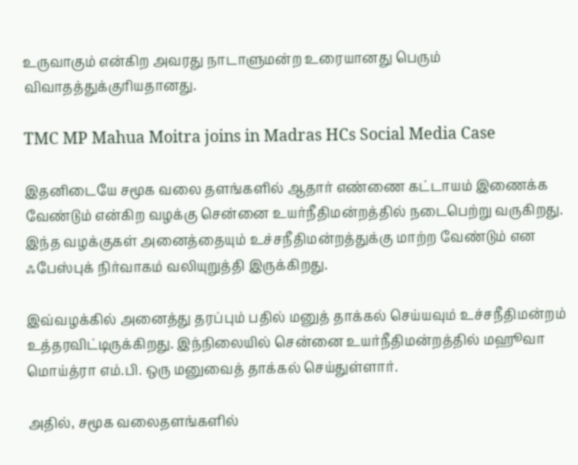உருவாகும் என்கிற அவரது நாடாளுமன்ற உரையானது பெரும் விவாதத்துக்குரியதானது.

TMC MP Mahua Moitra joins in Madras HCs Social Media Case

இதனிடையே சமூக வலை தளங்களில் ஆதார் எண்ணை கட்டாயம் இணைக்க வேண்டும் என்கிற வழக்கு சென்னை உயர்நீதிமன்றத்தில் நடைபெற்று வருகிறது. இந்த வழக்குகள் அனைத்தையும் உச்சநீதிமன்றத்துக்கு மாற்ற வேண்டும் என ஃபேஸ்புக் நிர்வாகம் வலியுறுத்தி இருக்கிறது.

இவ்வழக்கில் அனைத்து தரப்பும் பதில் மனுத் தாக்கல் செய்யவும் உச்சநீதிமன்றம் உத்தரவிட்டிருக்கிறது. இந்நிலையில் சென்னை உயர்நீதிமன்றத்தில் மஹூவா மொய்த்ரா எம்.பி. ஒரு மனுவைத் தாக்கல் செய்துள்ளார்.

அதில், சமூக வலைதளங்களில்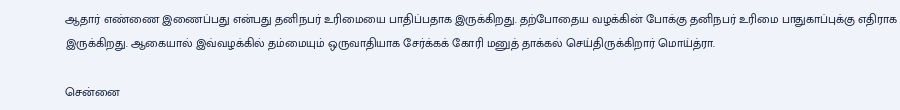ஆதார் எண்ணை இணைப்பது என்பது தனிநபர் உரிமையை பாதிப்பதாக இருக்கிறது. தற்போதைய வழக்கின் போக்கு தனிநபர் உரிமை பாதுகாப்புக்கு எதிராக இருக்கிறது. ஆகையால் இவ்வழக்கில் தம்மையும் ஒருவாதியாக சேர்க்கக் கோரி மனுத் தாக்கல் செய்திருக்கிறார் மொய்த்ரா.

சென்னை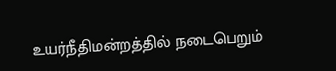உயர்நீதிமன்றத்தில் நடைபெறும்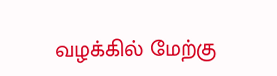வழக்கில் மேற்கு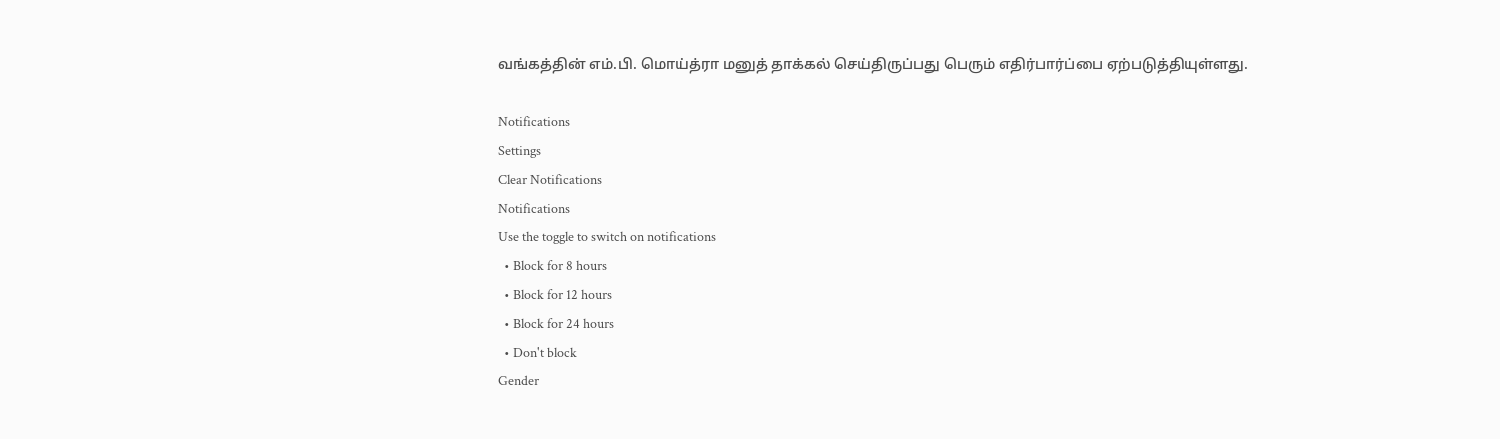வங்கத்தின் எம்.பி. மொய்த்ரா மனுத் தாக்கல் செய்திருப்பது பெரும் எதிர்பார்ப்பை ஏற்படுத்தியுள்ளது.

Notifications
Settings
Clear Notifications
Notifications
Use the toggle to switch on notifications
  • Block for 8 hours
  • Block for 12 hours
  • Block for 24 hours
  • Don't block
Gender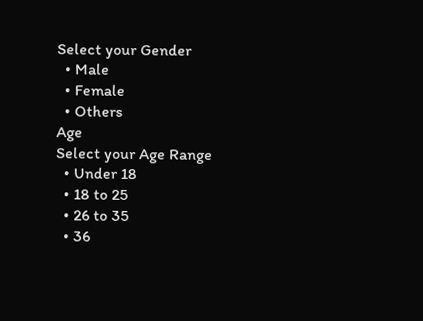Select your Gender
  • Male
  • Female
  • Others
Age
Select your Age Range
  • Under 18
  • 18 to 25
  • 26 to 35
  • 36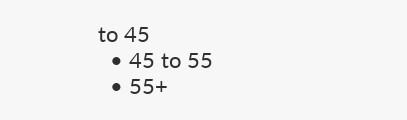to 45
  • 45 to 55
  • 55+